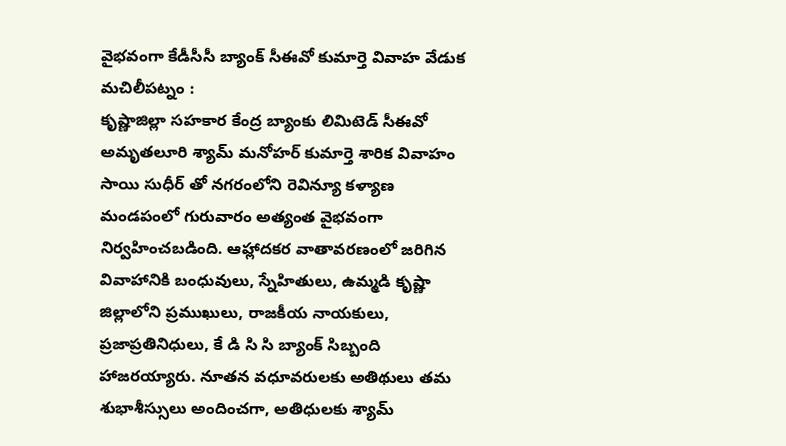వైభవంగా కేడీసీసీ బ్యాంక్ సీఈవో కుమార్తె వివాహ వేడుక
మచిలీపట్నం :
కృష్ణాజిల్లా సహకార కేంద్ర బ్యాంకు లిమిటెడ్ సీఈవో అమృతలూరి శ్యామ్ మనోహర్ కుమార్తె శారిక వివాహం సాయి సుధీర్ తో నగరంలోని రెవిన్యూ కళ్యాణ మండపంలో గురువారం అత్యంత వైభవంగా నిర్వహించబడింది. ఆహ్లాదకర వాతావరణంలో జరిగిన వివాహానికి బంధువులు, స్నేహితులు, ఉమ్మడి కృష్ణా జిల్లాలోని ప్రముఖులు, రాజకీయ నాయకులు, ప్రజాప్రతినిధులు, కే డి సి సి బ్యాంక్ సిబ్బంది హాజరయ్యారు. నూతన వధూవరులకు అతిథులు తమ శుభాశీస్సులు అందించగా, అతిధులకు శ్యామ్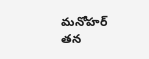మనోహర్ తన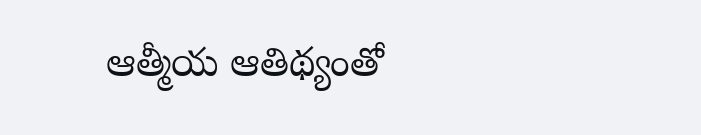ఆత్మీయ ఆతిథ్యంతో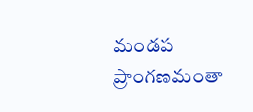మండప ప్రాంగణమంతా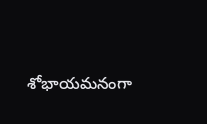శోభాయమనంగా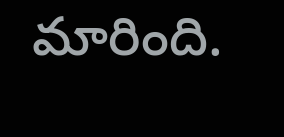మారింది.